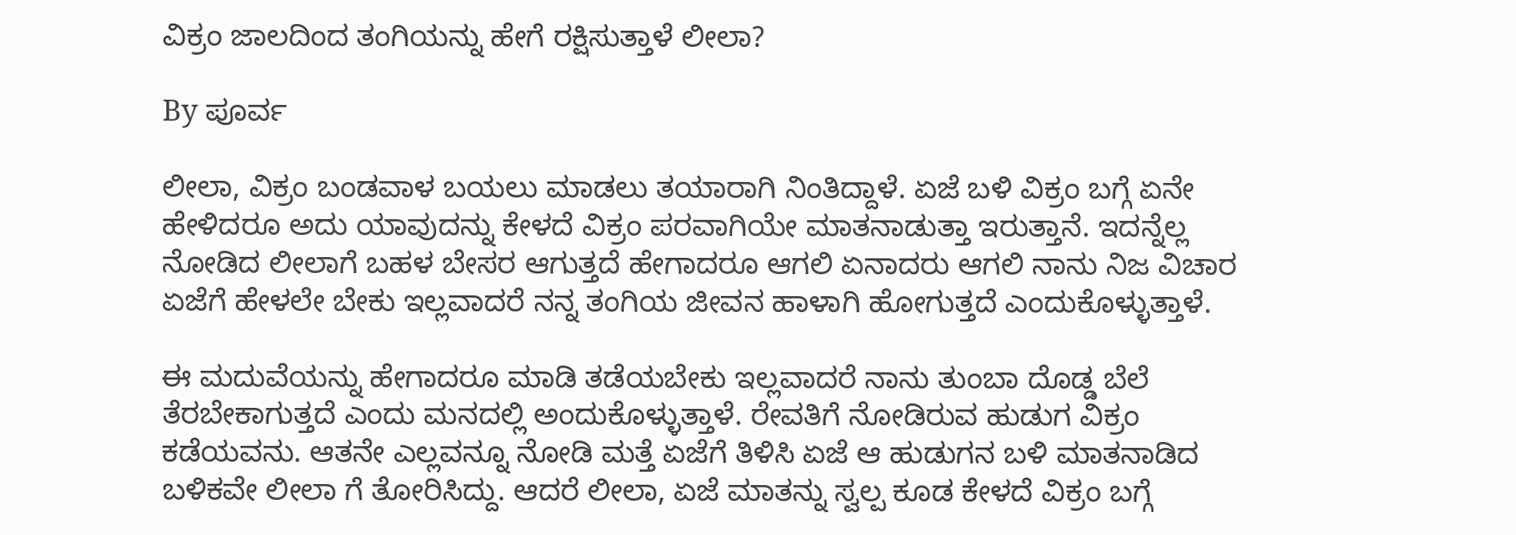ವಿಕ್ರಂ ಜಾಲದಿಂದ ತಂಗಿಯನ್ನು ಹೇಗೆ ರಕ್ಷಿಸುತ್ತಾಳೆ ಲೀಲಾ?

By ಪೂರ್ವ

ಲೀಲಾ, ವಿಕ್ರಂ ಬಂಡವಾಳ ಬಯಲು ಮಾಡಲು ತಯಾರಾಗಿ ನಿಂತಿದ್ದಾಳೆ. ಏಜೆ ಬಳಿ ವಿಕ್ರಂ ಬಗ್ಗೆ ಏನೇ ಹೇಳಿದರೂ ಅದು ಯಾವುದನ್ನು ಕೇಳದೆ ವಿಕ್ರಂ ಪರವಾಗಿಯೇ ಮಾತನಾಡುತ್ತಾ ಇರುತ್ತಾನೆ. ಇದನ್ನೆಲ್ಲ ನೋಡಿದ ಲೀಲಾಗೆ ಬಹಳ ಬೇಸರ ಆಗುತ್ತದೆ ಹೇಗಾದರೂ ಆಗಲಿ ಏನಾದರು ಆಗಲಿ ನಾನು ನಿಜ ವಿಚಾರ ಏಜೆಗೆ ಹೇಳಲೇ ಬೇಕು ಇಲ್ಲವಾದರೆ ನನ್ನ ತಂಗಿಯ ಜೀವನ ಹಾಳಾಗಿ ಹೋಗುತ್ತದೆ ಎಂದುಕೊಳ್ಳುತ್ತಾಳೆ.

ಈ ಮದುವೆಯನ್ನು ಹೇಗಾದರೂ ಮಾಡಿ ತಡೆಯಬೇಕು ಇಲ್ಲವಾದರೆ ನಾನು ತುಂಬಾ ದೊಡ್ಡ ಬೆಲೆ ತೆರಬೇಕಾಗುತ್ತದೆ ಎಂದು ಮನದಲ್ಲಿ ಅಂದುಕೊಳ್ಳುತ್ತಾಳೆ. ರೇವತಿಗೆ ನೋಡಿರುವ ಹುಡುಗ ವಿಕ್ರಂ ಕಡೆಯವನು. ಆತನೇ ಎಲ್ಲವನ್ನೂ ನೋಡಿ ಮತ್ತೆ ಏಜೆಗೆ ತಿಳಿಸಿ ಏಜೆ ಆ ಹುಡುಗನ ಬಳಿ ಮಾತನಾಡಿದ ಬಳಿಕವೇ ಲೀಲಾ ಗೆ ತೋರಿಸಿದ್ದು. ಆದರೆ ಲೀಲಾ, ಏಜೆ ಮಾತನ್ನು ಸ್ವಲ್ಪ ಕೂಡ ಕೇಳದೆ ವಿಕ್ರಂ ಬಗ್ಗೆ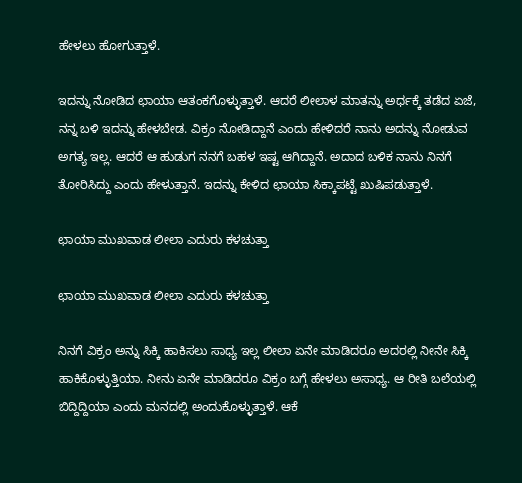ಹೇಳಲು ಹೋಗುತ್ತಾಳೆ.

ಇದನ್ನು ನೋಡಿದ ಛಾಯಾ ಆತಂಕಗೊಳ್ಳುತ್ತಾಳೆ. ಆದರೆ ಲೀಲಾಳ ಮಾತನ್ನು ಅರ್ಧಕ್ಕೆ ತಡೆದ ಏಜೆ, ನನ್ನ ಬಳಿ ಇದನ್ನು ಹೇಳಬೇಡ. ವಿಕ್ರಂ ನೋಡಿದ್ದಾನೆ ಎಂದು ಹೇಳಿದರೆ ನಾನು ಅದನ್ನು ನೋಡುವ ಅಗತ್ಯ ಇಲ್ಲ. ಆದರೆ ಆ ಹುಡುಗ ನನಗೆ ಬಹಳ ಇಷ್ಟ ಆಗಿದ್ದಾನೆ. ಅದಾದ ಬಳಿಕ ನಾನು ನಿನಗೆ ತೋರಿಸಿದ್ದು ಎಂದು ಹೇಳುತ್ತಾನೆ. ಇದನ್ನು ಕೇಳಿದ ಛಾಯಾ ಸಿಕ್ಕಾಪಟ್ಟೆ ಖುಷಿಪಡುತ್ತಾಳೆ.

ಛಾಯಾ ಮುಖವಾಡ ಲೀಲಾ ಎದುರು ಕಳಚುತ್ತಾ

ಛಾಯಾ ಮುಖವಾಡ ಲೀಲಾ ಎದುರು ಕಳಚುತ್ತಾ

ನಿನಗೆ ವಿಕ್ರಂ ಅನ್ನು ಸಿಕ್ಕಿ ಹಾಕಿಸಲು ಸಾಧ್ಯ ಇಲ್ಲ ಲೀಲಾ ಏನೇ ಮಾಡಿದರೂ ಅದರಲ್ಲಿ ನೀನೇ ಸಿಕ್ಕಿ ಹಾಕಿಕೊಳ್ಳುತ್ತಿಯಾ. ನೀನು ಏನೇ ಮಾಡಿದರೂ ವಿಕ್ರಂ ಬಗ್ಗೆ ಹೇಳಲು ಅಸಾಧ್ಯ. ಆ ರೀತಿ ಬಲೆಯಲ್ಲಿ ಬಿದ್ದಿದ್ದಿಯಾ ಎಂದು ಮನದಲ್ಲಿ ಅಂದುಕೊಳ್ಳುತ್ತಾಳೆ. ಆಕೆ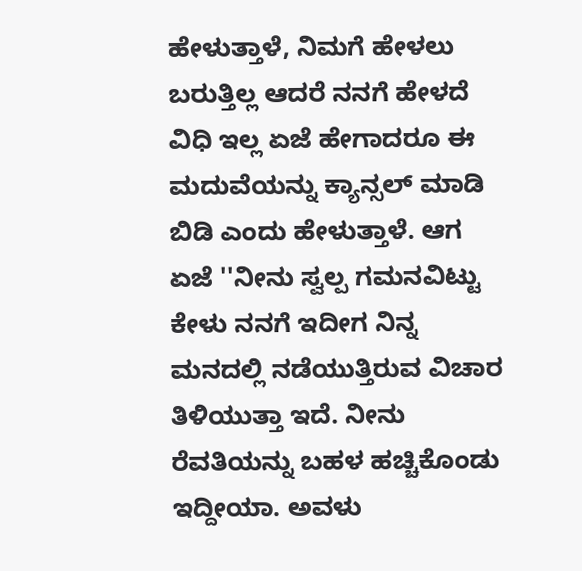ಹೇಳುತ್ತಾಳೆ, ನಿಮಗೆ ಹೇಳಲು ಬರುತ್ತಿಲ್ಲ ಆದರೆ ನನಗೆ ಹೇಳದೆ ವಿಧಿ ಇಲ್ಲ ಏಜೆ ಹೇಗಾದರೂ ಈ ಮದುವೆಯನ್ನು ಕ್ಯಾನ್ಸಲ್ ಮಾಡಿ ಬಿಡಿ ಎಂದು ಹೇಳುತ್ತಾಳೆ. ಆಗ ಏಜೆ ''ನೀನು ಸ್ವಲ್ಪ ಗಮನವಿಟ್ಟು ಕೇಳು ನನಗೆ ಇದೀಗ ನಿನ್ನ ಮನದಲ್ಲಿ ನಡೆಯುತ್ತಿರುವ ವಿಚಾರ ತಿಳಿಯುತ್ತಾ ಇದೆ. ನೀನು ರೆವತಿಯನ್ನು ಬಹಳ ಹಚ್ಚಿಕೊಂಡು ಇದ್ದೀಯಾ. ಅವಳು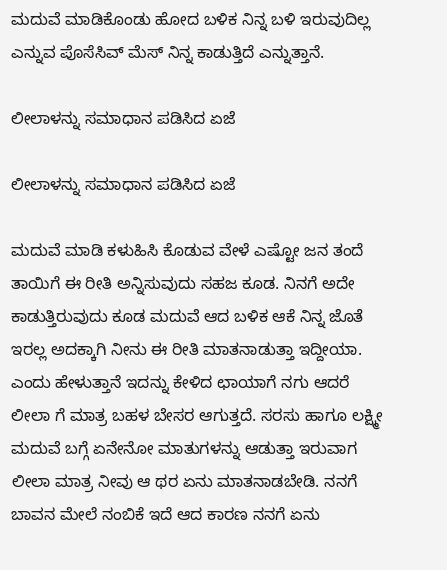ಮದುವೆ ಮಾಡಿಕೊಂಡು ಹೋದ ಬಳಿಕ ನಿನ್ನ ಬಳಿ ಇರುವುದಿಲ್ಲ ಎನ್ನುವ ಪೊಸೆಸಿವ್ ಮೆಸ್ ನಿನ್ನ ಕಾಡುತ್ತಿದೆ ಎನ್ನುತ್ತಾನೆ.

ಲೀಲಾಳನ್ನು ಸಮಾಧಾನ ಪಡಿಸಿದ ಏಜೆ

ಲೀಲಾಳನ್ನು ಸಮಾಧಾನ ಪಡಿಸಿದ ಏಜೆ

ಮದುವೆ ಮಾಡಿ ಕಳುಹಿಸಿ ಕೊಡುವ ವೇಳೆ ಎಷ್ಟೋ ಜನ ತಂದೆ ತಾಯಿಗೆ ಈ ರೀತಿ ಅನ್ನಿಸುವುದು ಸಹಜ ಕೂಡ. ನಿನಗೆ ಅದೇ ಕಾಡುತ್ತಿರುವುದು ಕೂಡ ಮದುವೆ ಆದ ಬಳಿಕ ಆಕೆ ನಿನ್ನ ಜೊತೆ ಇರಲ್ಲ ಅದಕ್ಕಾಗಿ ನೀನು ಈ ರೀತಿ ಮಾತನಾಡುತ್ತಾ ಇದ್ದೀಯಾ. ಎಂದು ಹೇಳುತ್ತಾನೆ ಇದನ್ನು ಕೇಳಿದ ಛಾಯಾಗೆ ನಗು ಆದರೆ ಲೀಲಾ ಗೆ ಮಾತ್ರ ಬಹಳ ಬೇಸರ ಆಗುತ್ತದೆ. ಸರಸು ಹಾಗೂ ಲಕ್ಷ್ಮೀ ಮದುವೆ ಬಗ್ಗೆ ಏನೇನೋ ಮಾತುಗಳನ್ನು ಆಡುತ್ತಾ ಇರುವಾಗ ಲೀಲಾ ಮಾತ್ರ ನೀವು ಆ ಥರ ಏನು ಮಾತನಾಡಬೇಡಿ. ನನಗೆ ಬಾವನ ಮೇಲೆ ನಂಬಿಕೆ ಇದೆ ಆದ ಕಾರಣ ನನಗೆ ಏನು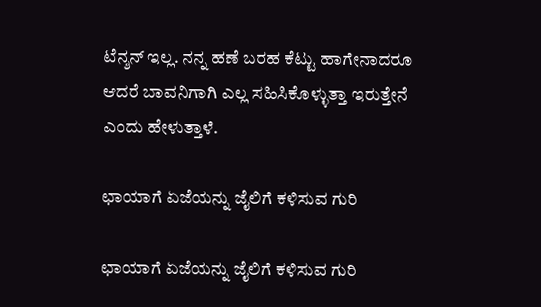ಟೆನ್ಶನ್ ಇಲ್ಲ. ನನ್ನ ಹಣೆ ಬರಹ ಕೆಟ್ಟು ಹಾಗೇನಾದರೂ ಆದರೆ ಬಾವನಿಗಾಗಿ ಎಲ್ಲ ಸಹಿಸಿಕೊಳ್ಳುತ್ತಾ ಇರುತ್ತೇನೆ ಎಂದು ಹೇಳುತ್ತಾಳೆ.

ಛಾಯಾಗೆ ಏಜೆಯನ್ನು ಜೈಲಿಗೆ ಕಳಿಸುವ ಗುರಿ

ಛಾಯಾಗೆ ಏಜೆಯನ್ನು ಜೈಲಿಗೆ ಕಳಿಸುವ ಗುರಿ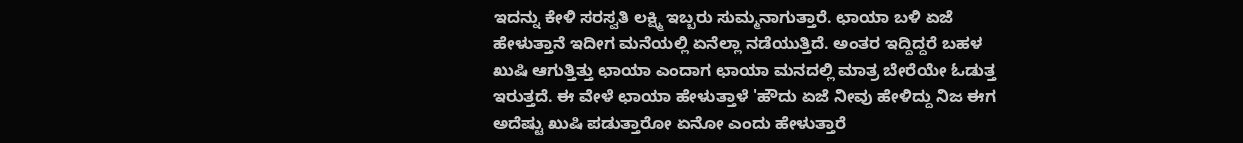ಇದನ್ನು ಕೇಳಿ ಸರಸ್ವತಿ ಲಕ್ಷ್ಮಿ ಇಬ್ಬರು ಸುಮ್ಮನಾಗುತ್ತಾರೆ. ಛಾಯಾ ಬಳಿ ಏಜೆ ಹೇಳುತ್ತಾನೆ ಇದೀಗ ಮನೆಯಲ್ಲಿ ಏನೆಲ್ಲಾ ನಡೆಯುತ್ತಿದೆ. ಅಂತರ ಇದ್ದಿದ್ದರೆ ಬಹಳ ಖುಷಿ ಆಗುತ್ತಿತ್ತು ಛಾಯಾ ಎಂದಾಗ ಛಾಯಾ ಮನದಲ್ಲಿ ಮಾತ್ರ ಬೇರೆಯೇ ಓಡುತ್ತ ಇರುತ್ತದೆ. ಈ ವೇಳೆ ಛಾಯಾ ಹೇಳುತ್ತಾಳೆ 'ಹೌದು ಏಜೆ ನೀವು ಹೇಳಿದ್ದು ನಿಜ ಈಗ ಅದೆಷ್ಟು ಖುಷಿ ಪಡುತ್ತಾರೋ ಏನೋ ಎಂದು ಹೇಳುತ್ತಾರೆ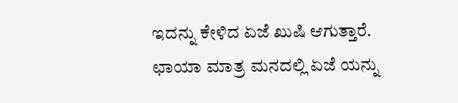ಇದನ್ನು ಕೇಳಿದ ಏಜೆ ಖುಷಿ ಆಗುತ್ತಾರೆ. ಛಾಯಾ ಮಾತ್ರ ಮನದಲ್ಲಿ ಏಜೆ ಯನ್ನು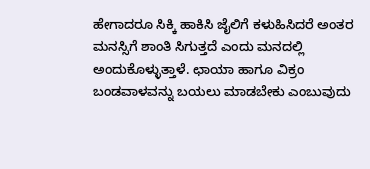ಹೇಗಾದರೂ ಸಿಕ್ಕಿ ಹಾಕಿಸಿ ಜೈಲಿಗೆ ಕಳುಹಿಸಿದರೆ ಅಂತರ ಮನಸ್ಸಿಗೆ ಶಾಂತಿ ಸಿಗುತ್ತದೆ ಎಂದು ಮನದಲ್ಲಿ ಅಂದುಕೊಳ್ಳುತ್ತಾಳೆ. ಛಾಯಾ ಹಾಗೂ ವಿಕ್ರಂ ಬಂಡವಾಳವನ್ನು ಬಯಲು ಮಾಡಬೇಕು ಎಂಬುವುದು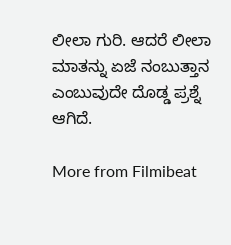ಲೀಲಾ ಗುರಿ. ಆದರೆ ಲೀಲಾ ಮಾತನ್ನು ಏಜೆ ನಂಬುತ್ತಾನ ಎಂಬುವುದೇ ದೊಡ್ಡ ಪ್ರಶ್ನೆ ಆಗಿದೆ.

More from Filmibeat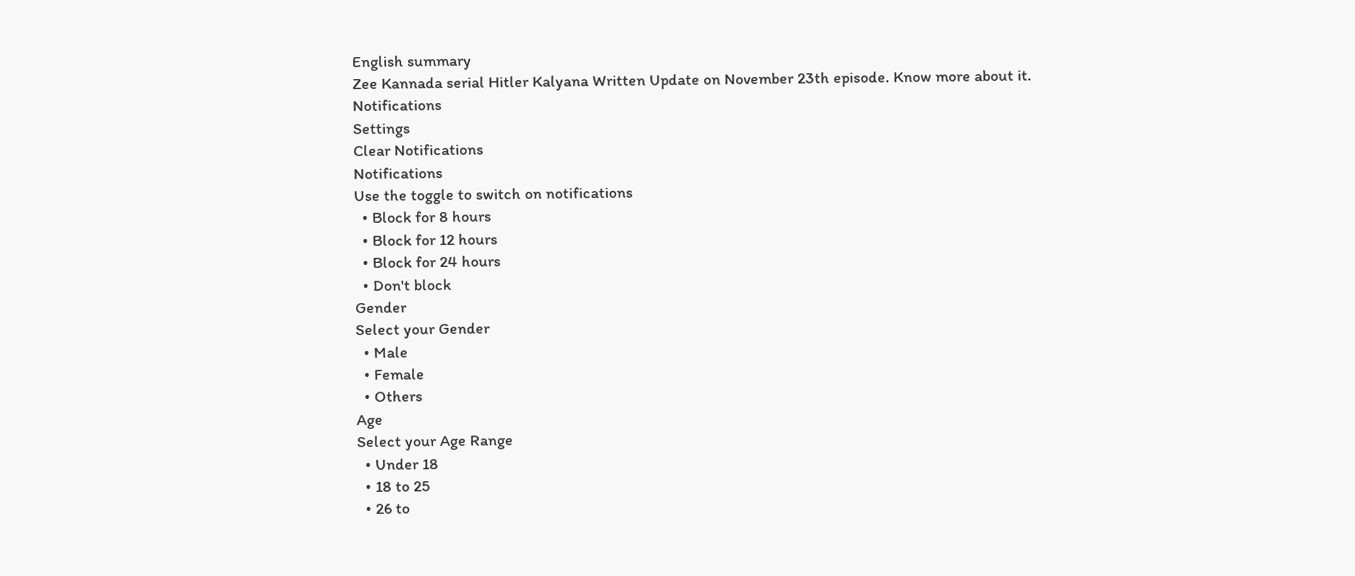English summary
Zee Kannada serial Hitler Kalyana Written Update on November 23th episode. Know more about it.
Notifications
Settings
Clear Notifications
Notifications
Use the toggle to switch on notifications
  • Block for 8 hours
  • Block for 12 hours
  • Block for 24 hours
  • Don't block
Gender
Select your Gender
  • Male
  • Female
  • Others
Age
Select your Age Range
  • Under 18
  • 18 to 25
  • 26 to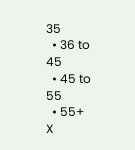35
  • 36 to 45
  • 45 to 55
  • 55+
X